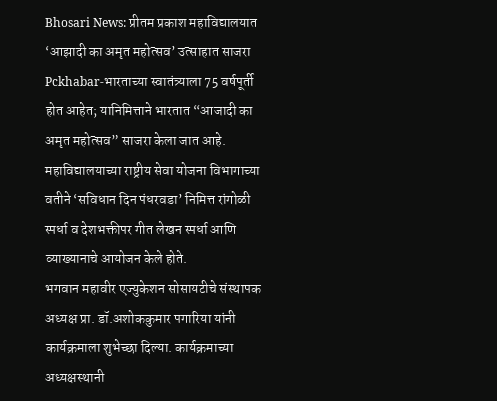Bhosari News: प्रीतम प्रकाश महाविद्यालयात ‘आझादी का अमृत महोत्सव’ उत्साहात साजरा
Pckhabar-भारताच्या स्वातंत्र्याला 75 वर्षपूर्ती होत आहेत; यानिमित्ताने भारतात “आजादी का अमृत महोत्सव” साजरा केला जात आहे. महाविद्यालयाच्या राष्ट्रीय सेवा योजना विभागाच्या वतीने ‘सविधान दिन पंधरवडा’ निमित्त रांगोळी स्पर्धा व देशभक्तीपर गीत लेखन स्पर्धा आणि व्याख्यानाचे आयोजन केले होते.
भगवान महावीर एज्युकेशन सोसायटीचे संस्थापक अध्यक्ष प्रा. डॉ.अशोककुमार पगारिया यांनी कार्यक्रमाला शुभेच्छा दिल्या. कार्यक्रमाच्या अध्यक्षस्थानी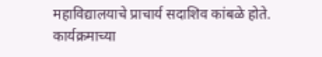महाविद्यालयाचे प्राचार्य सदाशिव कांबळे होते.
कार्यक्रमाच्या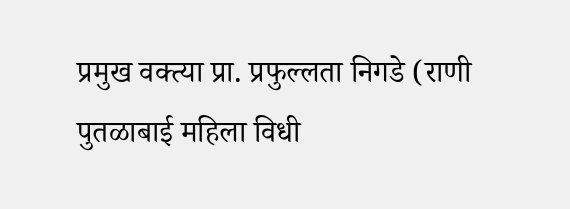प्रमुख वक्त्या प्रा. प्रफुल्लता निगडे (राणी पुतळाबाई महिला विधी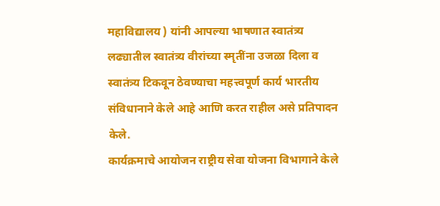महाविद्यालय ) यांनी आपल्या भाषणात स्वातंत्र्य लढ्यातील स्वातंत्र्य वीरांच्या स्मृतींना उजळा दिला व स्वातंत्र्य टिकवून ठेवण्याचा महत्त्वपूर्ण कार्य भारतीय संविधानाने केले आहे आणि करत राहील असे प्रतिपादन केले.
कार्यक्रमाचे आयोजन राष्ट्रीय सेवा योजना विभागाने केले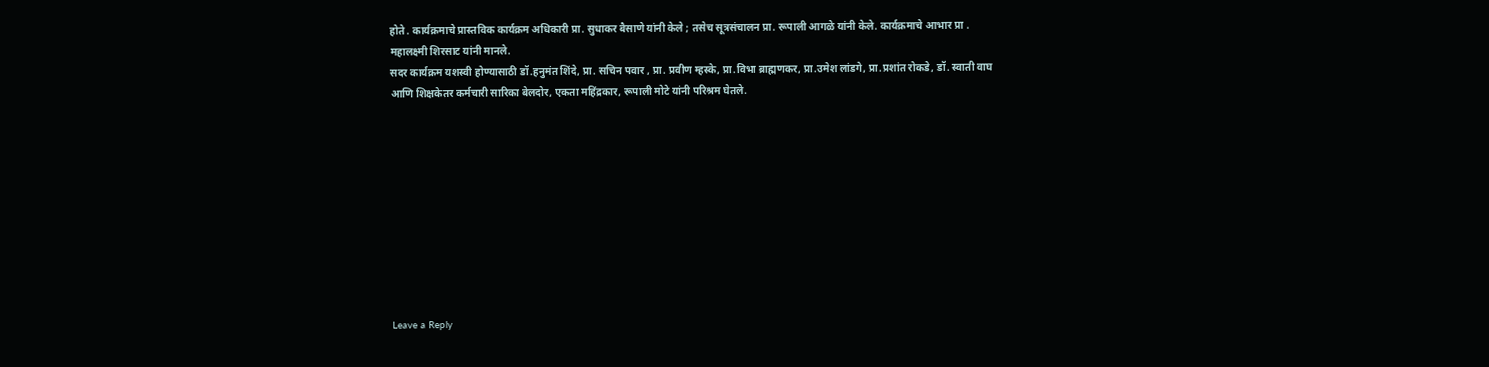होते . कार्यक्रमाचे प्रास्तविक कार्यक्रम अधिकारी प्रा. सुधाकर बैसाणे यांनी केले ; तसेच सूत्रसंचालन प्रा. रूपाली आगळे यांनी केले. कार्यक्रमाचे आभार प्रा . महालक्ष्मी शिरसाट यांनी मानले.
सदर कार्यक्रम यशस्वी होण्यासाठी डॉ.हनुमंत शिंदे, प्रा. सचिन पवार , प्रा. प्रवीण म्हस्के, प्रा.विभा ब्राह्मणकर, प्रा.उमेश लांडगे, प्रा.प्रशांत रोकडे, डॉ. स्वाती वाघ आणि शिक्षकेतर कर्मचारी सारिका बेलदोर, एकता महिंद्रकार, रूपाली मोटे यांनी परिश्रम घेतले.










Leave a Reply